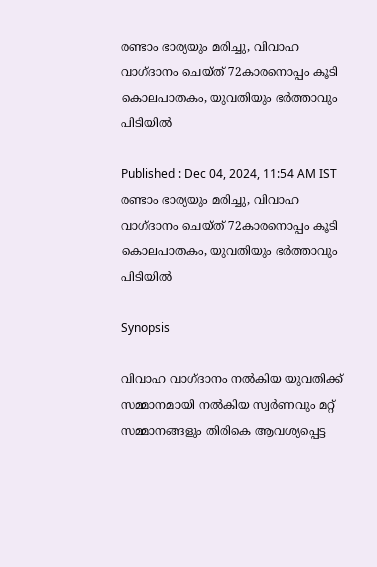രണ്ടാം ഭാര്യയും മരിച്ചു, വിവാഹ വാഗ്ദാനം ചെയ്ത് 72കാരനൊപ്പം കൂടി കൊലപാതകം, യുവതിയും ഭർത്താവും പിടിയിൽ

Published : Dec 04, 2024, 11:54 AM IST
രണ്ടാം ഭാര്യയും മരിച്ചു, വിവാഹ വാഗ്ദാനം ചെയ്ത് 72കാരനൊപ്പം കൂടി കൊലപാതകം, യുവതിയും ഭർത്താവും പിടിയിൽ

Synopsis

വിവാഹ വാഗ്ദാനം നൽകിയ യുവതിക്ക് സമ്മാനമായി നൽകിയ സ്വർണവും മറ്റ് സമ്മാനങ്ങളും തിരികെ ആവശ്യപ്പെട്ട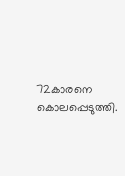72കാരനെ കൊലപ്പെടുത്തി.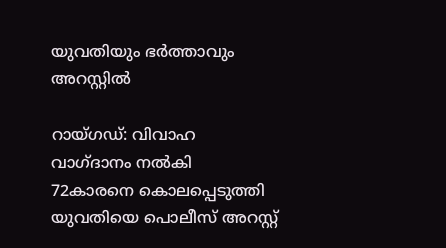യുവതിയും ഭർത്താവും അറസ്റ്റിൽ

റായ്ഗഡ്: വിവാഹ വാഗ്ദാനം നൽകി 72കാരനെ കൊലപ്പെടുത്തി യുവതിയെ പൊലീസ് അറസ്റ്റ്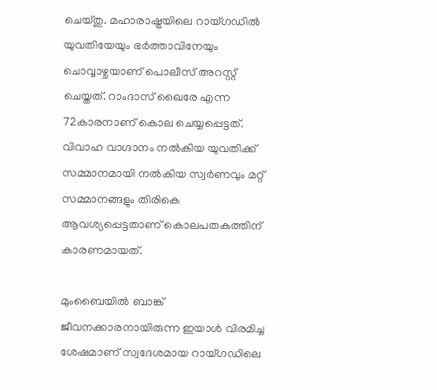ചെയ്തു. മഹാരാഷ്ട്രയിലെ റായ്ഗഡിൽ യുവതിയേയും ഭർത്താവിനേയും ചൊവ്വാഴ്ചയാണ് പൊലീസ് അറസ്റ്റ് ചെയ്തത്. റാംദാസ് ഖൈരേ എന്ന 72കാരനാണ് കൊല ചെയ്യപ്പെട്ടത്. വിവാഹ വാഗ്ദാനം നൽകിയ യുവതിക്ക് സമ്മാനമായി നൽകിയ സ്വർണവും മറ്റ് സമ്മാനങ്ങളും തിരികെ ആവശ്യപ്പെട്ടതാണ് കൊലപതകത്തിന് കാരണമായത്.

മുംബൈയിൽ ബാങ്ക് ജീവനക്കാരനായിരുന്ന ഇയാൾ വിരമിച്ച ശേഷമാണ് സ്വദേശമായ റായ്ഗഡിലെ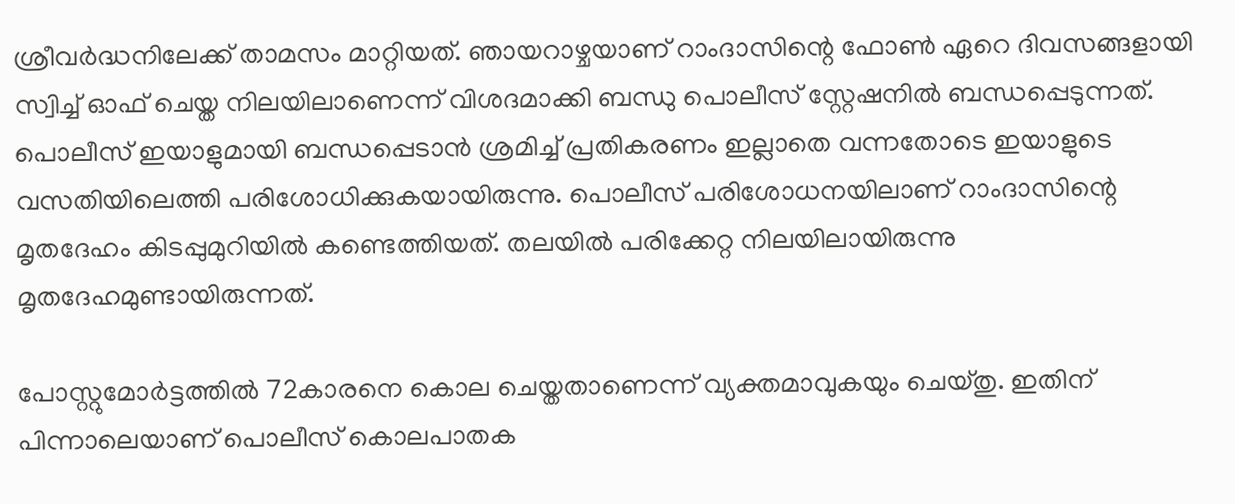ശ്രീവർദ്ധനിലേക്ക് താമസം മാറ്റിയത്. ഞായറാഴ്ചയാണ് റാംദാസിന്റെ ഫോൺ ഏറെ ദിവസങ്ങളായി സ്വിച്ച് ഓഫ് ചെയ്ത നിലയിലാണെന്ന് വിശദമാക്കി ബന്ധു പൊലീസ് സ്റ്റേഷനിൽ ബന്ധപ്പെടുന്നത്. പൊലീസ് ഇയാളുമായി ബന്ധപ്പെടാൻ ശ്രമിച്ച് പ്രതികരണം ഇല്ലാതെ വന്നതോടെ ഇയാളുടെ വസതിയിലെത്തി പരിശോധിക്കുകയായിരുന്നു. പൊലീസ് പരിശോധനയിലാണ് റാംദാസിന്റെ മൃതദേഹം കിടപ്പുമുറിയിൽ കണ്ടെത്തിയത്. തലയിൽ പരിക്കേറ്റ നിലയിലായിരുന്നു മൃതദേഹമുണ്ടായിരുന്നത്.

പോസ്റ്റുമോർട്ടത്തിൽ 72കാരനെ കൊല ചെയ്തതാണെന്ന് വ്യക്തമാവുകയും ചെയ്തു. ഇതിന് പിന്നാലെയാണ് പൊലീസ് കൊലപാതക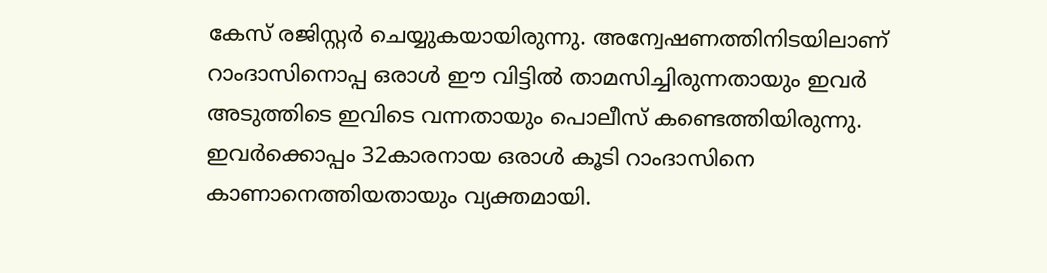കേസ് രജിസ്റ്റർ ചെയ്യുകയായിരുന്നു. അന്വേഷണത്തിനിടയിലാണ് റാംദാസിനൊപ്പ ഒരാൾ ഈ വിട്ടിൽ താമസിച്ചിരുന്നതായും ഇവർ അടുത്തിടെ ഇവിടെ വന്നതായും പൊലീസ് കണ്ടെത്തിയിരുന്നു. ഇവർക്കൊപ്പം 32കാരനായ ഒരാൾ കൂടി റാംദാസിനെ കാണാനെത്തിയതായും വ്യക്തമായി.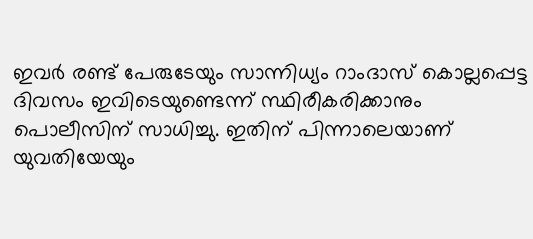ഇവർ രണ്ട് പേരുടേയും സാന്നിധ്യം റാംദാസ് കൊല്ലപ്പെട്ട ദിവസം ഇവിടെയുണ്ടെന്ന് സ്ഥിരീകരിക്കാനും പൊലീസിന് സാധിച്ചു. ഇതിന് പിന്നാലെയാണ് യുവതിയേയും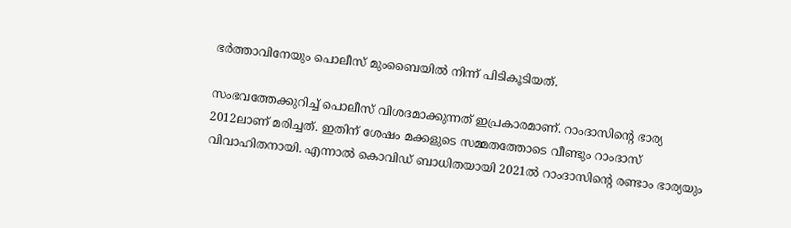ഭർത്താവിനേയും പൊലീസ് മുംബൈയിൽ നിന്ന് പിടികൂടിയത്.

സംഭവത്തേക്കുറിച്ച് പൊലീസ് വിശദമാക്കുന്നത് ഇപ്രകാരമാണ്. റാംദാസിന്റെ ഭാര്യ 2012ലാണ് മരിച്ചത്. ഇതിന് ശേഷം മക്കളുടെ സമ്മതത്തോടെ വീണ്ടും റാംദാസ് വിവാഹിതനായി. എന്നാൽ കൊവിഡ് ബാധിതയായി 2021ൽ റാംദാസിന്റെ രണ്ടാം ഭാര്യയും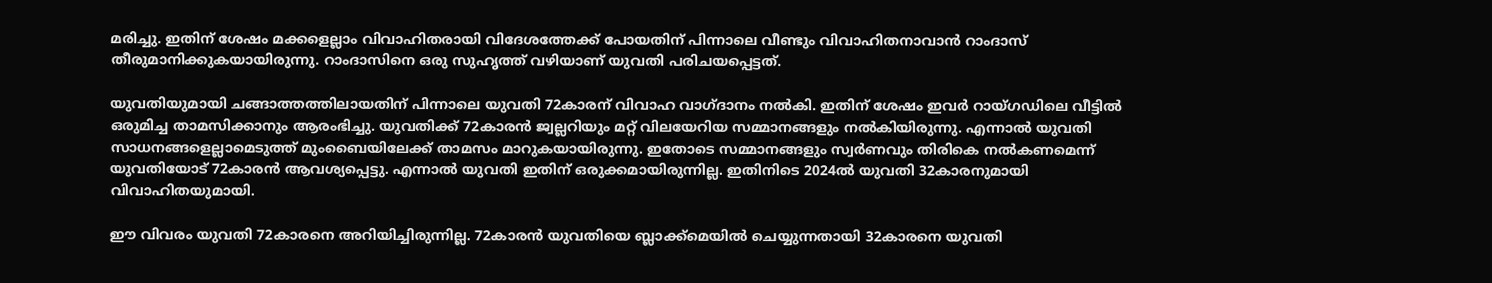മരിച്ചു. ഇതിന് ശേഷം മക്കളെല്ലാം വിവാഹിതരായി വിദേശത്തേക്ക് പോയതിന് പിന്നാലെ വീണ്ടും വിവാഹിതനാവാൻ റാംദാസ് തീരുമാനിക്കുകയായിരുന്നു. റാംദാസിനെ ഒരു സുഹൃത്ത് വഴിയാണ് യുവതി പരിചയപ്പെട്ടത്.

യുവതിയുമായി ചങ്ങാത്തത്തിലായതിന് പിന്നാലെ യുവതി 72കാരന് വിവാഹ വാഗ്ദാനം നൽകി. ഇതിന് ശേഷം ഇവർ റായ്ഗഡിലെ വീട്ടിൽ ഒരുമിച്ച താമസിക്കാനും ആരംഭിച്ചു. യുവതിക്ക് 72കാരൻ ജ്വല്ലറിയും മറ്റ് വിലയേറിയ സമ്മാനങ്ങളും നൽകിയിരുന്നു. എന്നാൽ യുവതി സാധനങ്ങളെല്ലാമെടുത്ത് മുംബൈയിലേക്ക് താമസം മാറുകയായിരുന്നു. ഇതോടെ സമ്മാനങ്ങളും സ്വർണവും തിരികെ നൽകണമെന്ന് യുവതിയോട് 72കാരൻ ആവശ്യപ്പെട്ടു. എന്നാൽ യുവതി ഇതിന് ഒരുക്കമായിരുന്നില്ല. ഇതിനിടെ 2024ൽ യുവതി 32കാരനുമായി വിവാഹിതയുമായി.

ഈ വിവരം യുവതി 72കാരനെ അറിയിച്ചിരുന്നില്ല. 72കാരൻ യുവതിയെ ബ്ലാക്ക്മെയിൽ ചെയ്യുന്നതായി 32കാരനെ യുവതി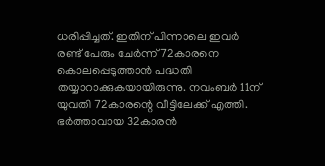ധരിപ്പിച്ചത്. ഇതിന് പിന്നാലെ ഇവർ രണ്ട് പേരും ചേർന്ന് 72കാരനെ കൊലപ്പെടുത്താൻ പദ്ധതി തയ്യാറാക്കുകയായിരുന്നു. നവംബർ 11ന് യുവതി 72കാരന്റെ വീട്ടിലേക്ക് എത്തി. ഭർത്താവായ 32കാരൻ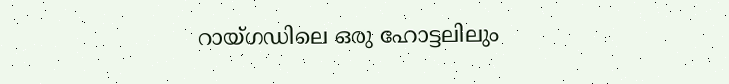റായ്ഗഡിലെ ഒരു ഹോട്ടലിലും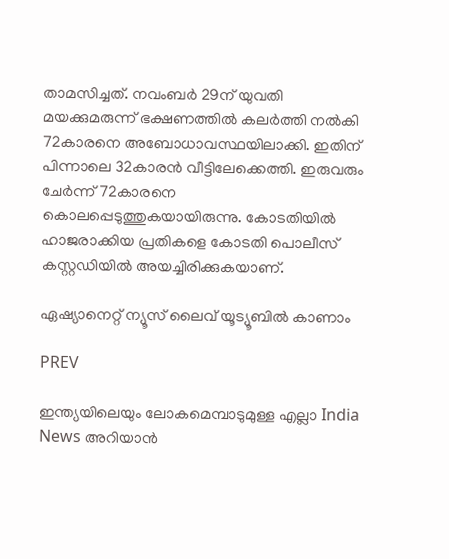താമസിച്ചത്. നവംബർ 29ന് യുവതി മയക്കുമരുന്ന് ഭക്ഷണത്തിൽ കലർത്തി നൽകി 72കാരനെ അബോധാവസ്ഥയിലാക്കി. ഇതിന് പിന്നാലെ 32കാരൻ വീട്ടിലേക്കെത്തി. ഇരുവരും ചേർന്ന് 72കാരനെ കൊലപ്പെടുത്തുകയായിരുന്നു. കോടതിയിൽ ഹാജരാക്കിയ പ്രതികളെ കോടതി പൊലീസ് കസ്റ്റഡിയിൽ അയച്ചിരിക്കുകയാണ്.

ഏഷ്യാനെറ്റ് ന്യൂസ് ലൈവ് യൂട്യൂബിൽ കാണാം

PREV

ഇന്ത്യയിലെയും ലോകമെമ്പാടുമുള്ള എല്ലാ India News അറിയാൻ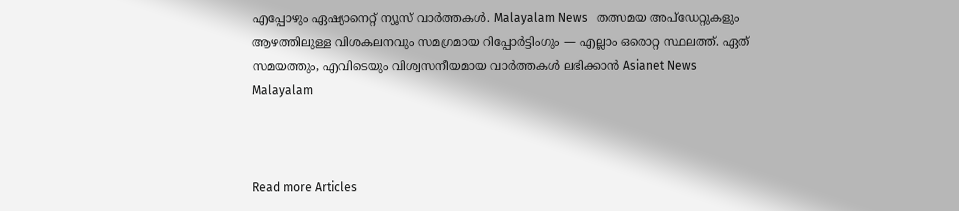എപ്പോഴും ഏഷ്യാനെറ്റ് ന്യൂസ് വാർത്തകൾ. Malayalam News   തത്സമയ അപ്‌ഡേറ്റുകളും ആഴത്തിലുള്ള വിശകലനവും സമഗ്രമായ റിപ്പോർട്ടിംഗും — എല്ലാം ഒരൊറ്റ സ്ഥലത്ത്. ഏത് സമയത്തും, എവിടെയും വിശ്വസനീയമായ വാർത്തകൾ ലഭിക്കാൻ Asianet News Malayalam



Read more Articles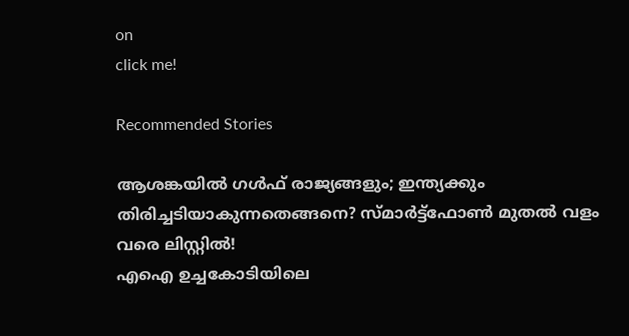on
click me!

Recommended Stories

ആശങ്കയിൽ ഗൾഫ് രാജ്യങ്ങളും; ഇന്ത്യക്കും തിരിച്ചടിയാകുന്നതെങ്ങനെ? സ്മാര്‍ട്ട്‌ഫോണ്‍ മുതൽ വളം വരെ ലിസ്റ്റിൽ!
എഐ ഉച്ചകോടിയിലെ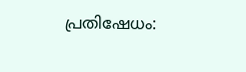പ്രതിഷേധം: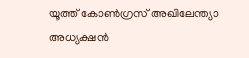യൂത്ത് കോൺഗ്രസ് അഖിലേന്ത്യാ അധ്യക്ഷൻ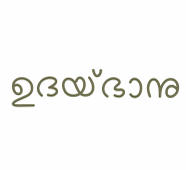ഉദയ്ഭാനു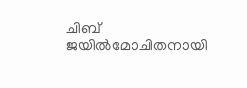ചിബ് ജയിൽമോചിതനായി